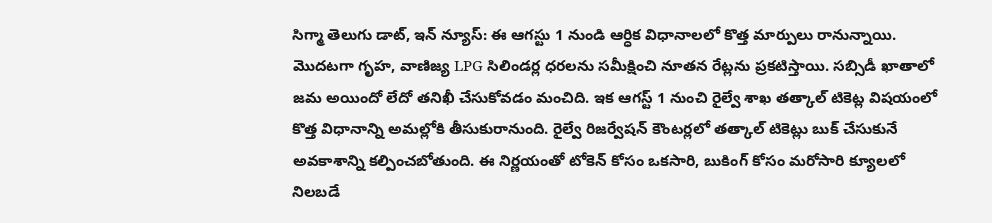సిగ్మా తెలుగు డాట్, ఇన్ న్యూస్: ఈ ఆగస్టు 1 నుండి ఆర్ధిక విధానాలలో కొత్త మార్పులు రానున్నాయి. మొదటగా గృహ, వాణిజ్య LPG సిలిండర్ల ధరలను సమీక్షించి నూతన రేట్లను ప్రకటిస్తాయి. సబ్సిడీ ఖాతాలో జమ అయిందో లేదో తనిఖీ చేసుకోవడం మంచిది. ఇక ఆగస్ట్ 1 నుంచి రైల్వే శాఖ తత్కాల్ టికెట్ల విషయంలో కొత్త విధానాన్ని అమల్లోకి తీసుకురానుంది. రైల్వే రిజర్వేషన్ కౌంటర్లలో తత్కాల్ టికెట్లు బుక్ చేసుకునే అవకాశాన్ని కల్పించబోతుంది. ఈ నిర్ణయంతో టోకెన్ కోసం ఒకసారి, బుకింగ్ కోసం మరోసారి క్యూలలో నిలబడే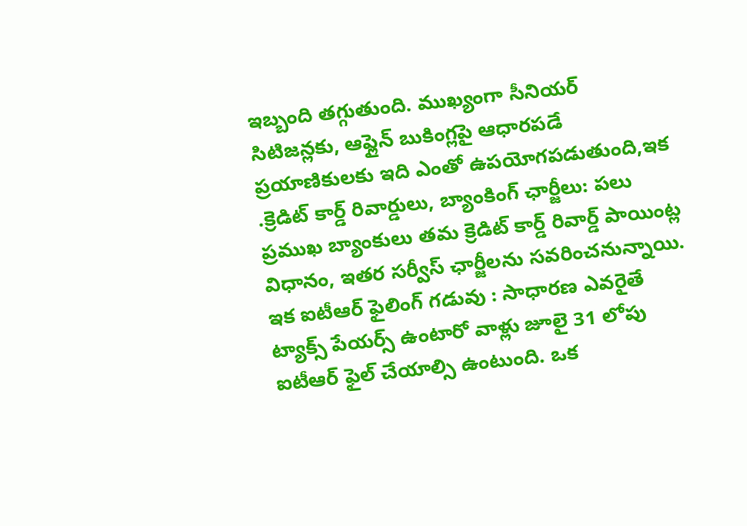ఇబ్బంది తగ్గుతుంది. ముఖ్యంగా సీనియర్ సిటిజన్లకు, ఆఫ్లైన్ బుకింగ్లపై ఆధారపడే ప్రయాణికులకు ఇది ఎంతో ఉపయోగపడుతుంది,ఇక .క్రెడిట్ కార్డ్ రివార్డులు, బ్యాంకింగ్ ఛార్జీలు: పలు ప్రముఖ బ్యాంకులు తమ క్రెడిట్ కార్డ్ రివార్డ్ పాయింట్ల విధానం, ఇతర సర్వీస్ ఛార్జీలను సవరించనున్నాయి. ఇక ఐటీఆర్ ఫైలింగ్ గడువు : సాధారణ ఎవరైతే ట్యాక్స్ పేయర్స్ ఉంటారో వాళ్లు జూలై 31 లోపు ఐటీఆర్ ఫైల్ చేయాల్సి ఉంటుంది. ఒక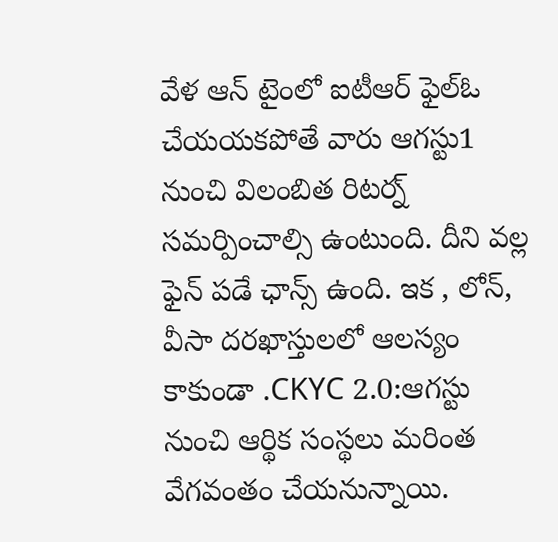వేళ ఆన్ టైంలో ఐటీఆర్ ఫైల్ఓ చేయయకపోతే వారు ఆగస్టు1 నుంచి విలంబిత రిటర్న్ సమర్పించాల్సి ఉంటుంది. దీని వల్ల ఫైన్ పడే ఛాన్స్ ఉంది. ఇక , లోన్, వీసా దరఖాస్తులలో ఆలస్యం కాకుండా .CKYC 2.0:ఆగస్టు నుంచి ఆర్థిక సంస్థలు మరింత వేగవంతం చేయనున్నాయి.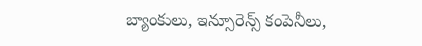బ్యాంకులు, ఇన్సూరెన్స్ కంపెనీలు,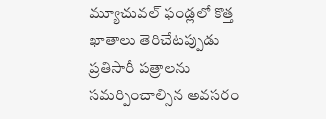మ్యూచువల్ ఫండ్లలో కొత్త ఖాతాలు తెరిచేటప్పుడు ప్రతిసారీ పత్రాలను సమర్పించాల్సిన అవసరం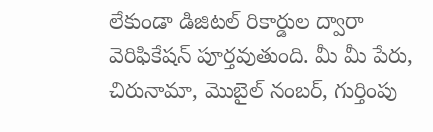లేకుండా డిజిటల్ రికార్డుల ద్వారా వెరిఫికేషన్ పూర్తవుతుంది. మీ మీ పేరు, చిరునామా, మొబైల్ నంబర్, గుర్తింపు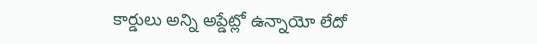కార్డులు అన్ని అప్డేట్లో ఉన్నాయో లేదో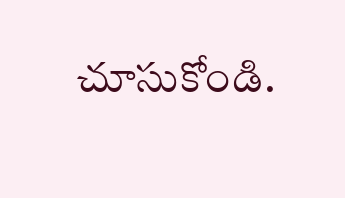చూసుకోండి.